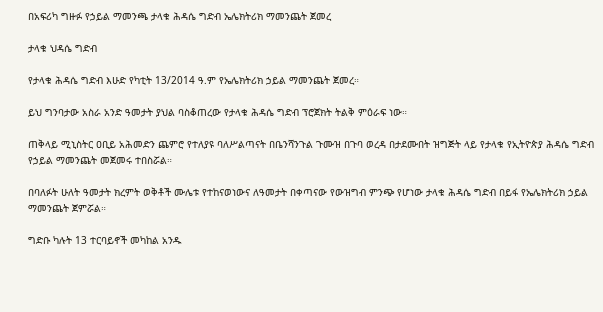በአፍሪካ ግዙፉ የኃይል ማመንጫ ታላቁ ሕዳሴ ግድብ ኤሌክትሪክ ማመንጨት ጀመረ

ታላቁ ህዳሴ ግድብ

የታላቁ ሕዳሴ ግድብ እሁድ የካቲት 13/2014 ዓ.ም የኤሌክትሪክ ኃይል ማመንጨት ጀመረ።

ይህ ግንባታው አስራ አንድ ዓመታት ያህል ባስቆጠረው የታላቁ ሕዳሴ ግድብ ፕሮጀክት ትልቅ ምዕራፍ ነው።

ጠቅላይ ሚኒስትር ዐቢይ አሕመድን ጨምሮ የተለያዩ ባለሥልጣናት በቤንሻንጉል ጉሙዝ በጉባ ወረዳ በታደሙበት ዝግጅት ላይ የታላቁ የኢትዮጵያ ሕዳሴ ግድብ የኃይል ማመንጨት መጀመሩ ተበስሯል።

በባለፉት ሁለት ዓመታት ክረምት ወቅቶች ሙሌቱ የተከናወነውና ለዓመታት በቀጣናው የውዝግብ ምንጭ የሆነው ታላቁ ሕዳሴ ግድብ በይፋ የኤሌክትሪክ ኃይል ማመንጨት ጀምሯል።

ግድቡ ካሉት 13 ተርባይኖች መካከል አንዱ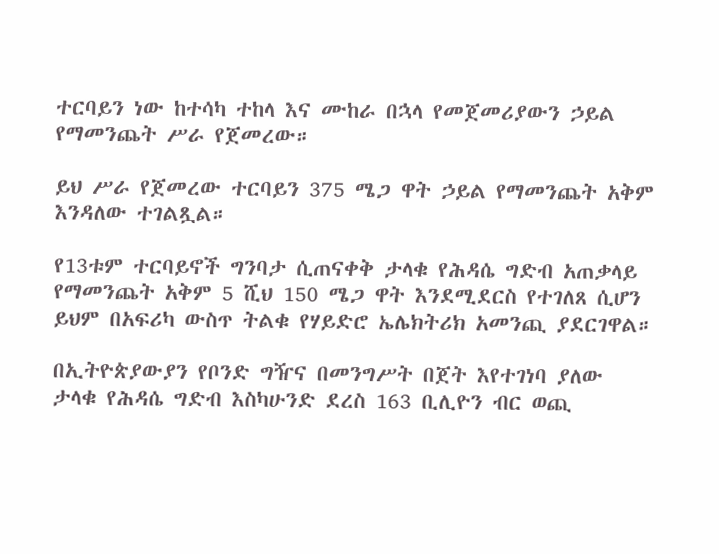ተርባይን ነው ከተሳካ ተከላ እና ሙከራ በኋላ የመጀመሪያውን ኃይል የማመንጨት ሥራ የጀመረው።

ይህ ሥራ የጀመረው ተርባይን 375 ሜጋ ዋት ኃይል የማመንጨት አቅም እንዳለው ተገልጿል።

የ13ቱም ተርባይኖች ግንባታ ሲጠናቀቅ ታላቁ የሕዳሴ ግድብ አጠቃላይ የማመንጨት አቅም 5 ሺህ 150 ሜጋ ዋት እንደሚደርስ የተገለጸ ሲሆን ይህም በአፍሪካ ውስጥ ትልቁ የሃይድሮ ኤሌክትሪክ አመንጪ ያደርገዋል።

በኢትዮጵያውያን የቦንድ ግዥና በመንግሥት በጀት እየተገነባ ያለው ታላቁ የሕዳሴ ግድብ እስካሁንድ ደረስ 163 ቢሊዮን ብር ወጪ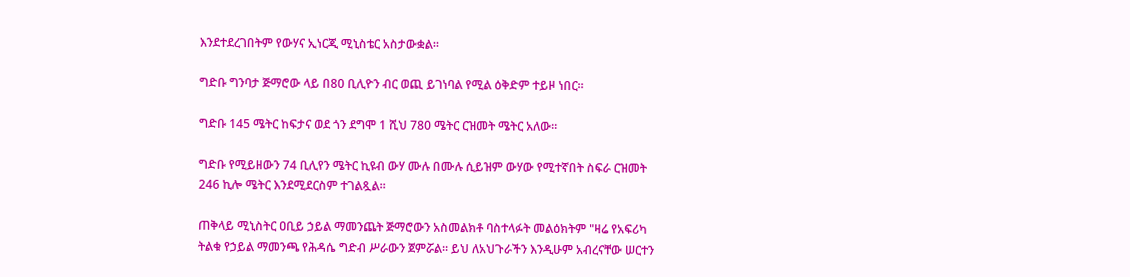እንደተደረገበትም የውሃና ኢነርጂ ሚኒስቴር አስታውቋል።

ግድቡ ግንባታ ጅማሮው ላይ በ80 ቢሊዮን ብር ወጪ ይገነባል የሚል ዕቅድም ተይዞ ነበር።

ግድቡ 145 ሜትር ከፍታና ወደ ጎን ደግሞ 1 ሺህ 780 ሜትር ርዝመት ሜትር አለው።

ግድቡ የሚይዘውን 74 ቢሊየን ሜትር ኪዩብ ውሃ ሙሉ በሙሉ ሲይዝም ውሃው የሚተኛበት ስፍራ ርዝመት 246 ኪሎ ሜትር እንደሚደርስም ተገልጿል።

ጠቅላይ ሚኒስትር ዐቢይ ኃይል ማመንጨት ጅማሮውን አስመልክቶ ባስተላፉት መልዕክትም "ዛሬ የአፍሪካ ትልቁ የኃይል ማመንጫ የሕዳሴ ግድብ ሥራውን ጀምሯል። ይህ ለአህጉራችን እንዲሁም አብረናቸው ሠርተን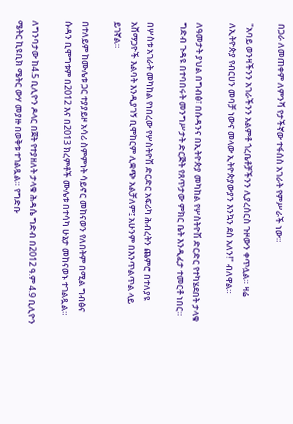በጋራ ለመጠቀም ለምንሻ የታችኛው ተፋሰስ አገራት የምሥራች ነው።

"አባይ ወንዛችንን አገራችንን አልምቶ ጎረቤቶቻችንን ሊያረሰርስ ጉዞውን ቀጥሏል። ዛሬ ለኢትዮጵያ የብርሀን መባቻ ነውና መላው ኢትዮጵያውያን እንኳን ደስ አለን!" ብለዋል።

ለዓመታት ያህል በግብፅ፣ በሱዳንና በኢትዮጵያ መካከል የሦስትዮሽ ድርድር የተካሄደበት ታላቁ ግድብ ጉዳዩ በተባበሩት መንግሥታት ድርጅት የጸጥታው ምክር ቤት እንዲፈታ ተመርቶ ነበር።

በሦስቱ አገራት መካከል የነበረው የሦስትዮሽ ድርድር አፍሪካ ሕብረትን ጨምሮ በተለያዩ አሸማጋዮች እልባት እንዲያገኝ ቢሞከርም ሊቋጭ አልቻለም፤ አሁንም በእንጥልጥል ላይ ይገኛል።

በተለይም ከሙሌቱ ጋር ተያያይዞ አሳሪ ስምምነት ሳይኖር መከናወን የለበትም በሚል ግብፅና ሱዳን ቢሞግቱም በ2012 እና በ2013 ክረምቶች ሙሌቱ በተሳካ ሁኔታ መከናወኑ ተገልጿል።

ለግንባታው ከ4.5 ቢሊዮን ዶላር በጀት የተያዘለት ታላቁ ሕዳሴ ግድብ በ2012 ዓ.ም 4.9 ቢሊዮን ሜትር ኪዩቢክ ሜትር ውሃ መያዙ በወቅቱ ተገልጿል። የግድቡ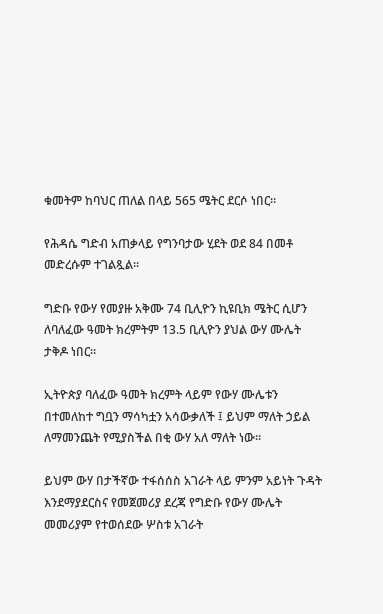ቁመትም ከባህር ጠለል በላይ 565 ሜትር ደርሶ ነበር።

የሕዳሴ ግድብ አጠቃላይ የግንባታው ሂደት ወደ 84 በመቶ መድረሱም ተገልጿል።

ግድቡ የውሃ የመያዙ አቅሙ 74 ቢሊዮን ኪዩቢክ ሜትር ሲሆን ለባለፈው ዓመት ክረምትም 13.5 ቢሊዮን ያህል ውሃ ሙሌት ታቅዶ ነበር።

ኢትዮጵያ ባለፈው ዓመት ክረምት ላይም የውሃ ሙሌቱን በተመለከተ ግቧን ማሳካቷን አሳውቃለች ፤ ይህም ማለት ኃይል ለማመንጨት የሚያስችል በቂ ውሃ አለ ማለት ነው።

ይህም ውሃ በታችኛው ተፋሰሰስ አገራት ላይ ምንም አይነት ጉዳት እንደማያደርስና የመጀመሪያ ደረጃ የግድቡ የውሃ ሙሌት መመሪያም የተወሰደው ሦስቱ አገራት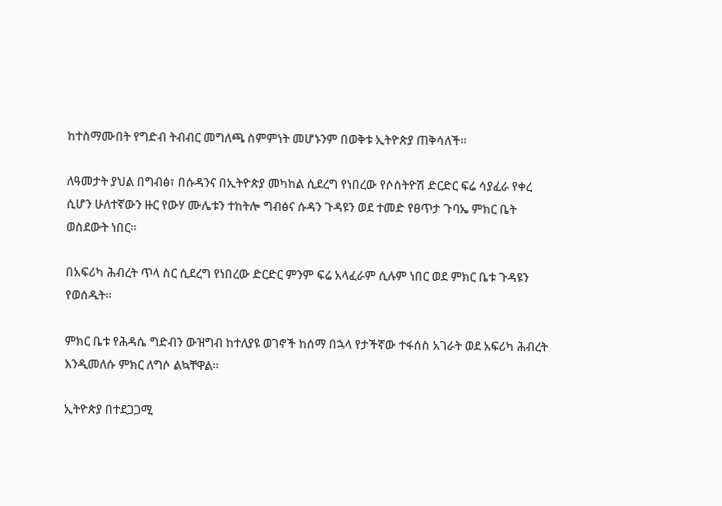ከተስማሙበት የግድብ ትብብር መግለጫ ስምምነት መሆኑንም በወቅቱ ኢትዮጵያ ጠቅሳለች።

ለዓመታት ያህል በግብፅ፣ በሱዳንና በኢትዮጵያ መካከል ሲደረግ የነበረው የሶስትዮሽ ድርድር ፍሬ ሳያፈራ የቀረ ሲሆን ሁለተኛውን ዙር የውሃ ሙሌቱን ተከትሎ ግብፅና ሱዳን ጉዳዩን ወደ ተመድ የፀጥታ ጉባኤ ምክር ቤት ወስደውት ነበር።

በአፍሪካ ሕብረት ጥላ ስር ሲደረግ የነበረው ድርድር ምንም ፍሬ አላፈራም ሲሉም ነበር ወደ ምክር ቤቱ ጉዳዩን የወሰዱት።

ምክር ቤቱ የሕዳሴ ግድብን ውዝግብ ከተለያዩ ወገኖች ከሰማ በኋላ የታችኛው ተፋሰስ አገራት ወደ አፍሪካ ሕብረት እንዲመለሱ ምክር ለግሶ ልኳቸዋል።

ኢትዮጵያ በተደጋጋሚ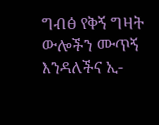ግብፅ የቅኝ ግዛት ውሎችን ሙጥኝ እንዳለችና ኢ-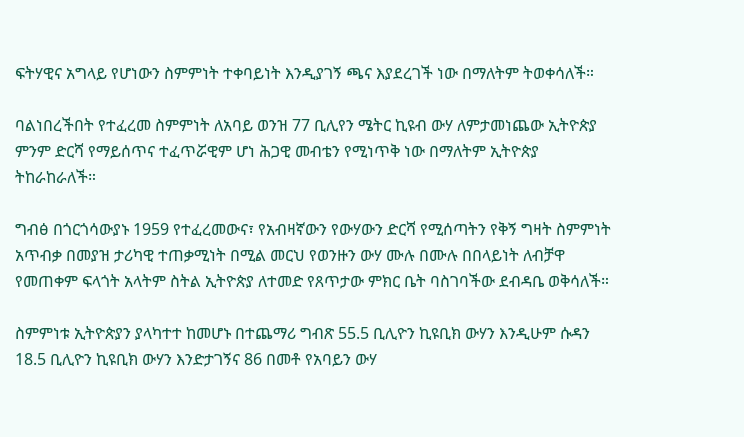ፍትሃዊና አግላይ የሆነውን ስምምነት ተቀባይነት እንዲያገኝ ጫና እያደረገች ነው በማለትም ትወቀሳለች።

ባልነበረችበት የተፈረመ ስምምነት ለአባይ ወንዝ 77 ቢሊየን ሜትር ኪዩብ ውሃ ለምታመነጨው ኢትዮጵያ ምንም ድርሻ የማይሰጥና ተፈጥሯዊም ሆነ ሕጋዊ መብቴን የሚነጥቅ ነው በማለትም ኢትዮጵያ ትከራከራለች።

ግብፅ በጎርጎሳውያኑ 1959 የተፈረመውና፣ የአብዛኛውን የውሃውን ድርሻ የሚሰጣትን የቅኝ ግዛት ስምምነት አጥብቃ በመያዝ ታሪካዊ ተጠቃሚነት በሚል መርህ የወንዙን ውሃ ሙሉ በሙሉ በበላይነት ለብቻዋ የመጠቀም ፍላጎት አላትም ስትል ኢትዮጵያ ለተመድ የጸጥታው ምክር ቤት ባስገባችው ደብዳቤ ወቅሳለች።

ስምምነቱ ኢትዮጵያን ያላካተተ ከመሆኑ በተጨማሪ ግብጽ 55.5 ቢሊዮን ኪዩቢክ ውሃን እንዲሁም ሱዳን 18.5 ቢሊዮን ኪዩቢክ ውሃን እንድታገኝና 86 በመቶ የአባይን ውሃ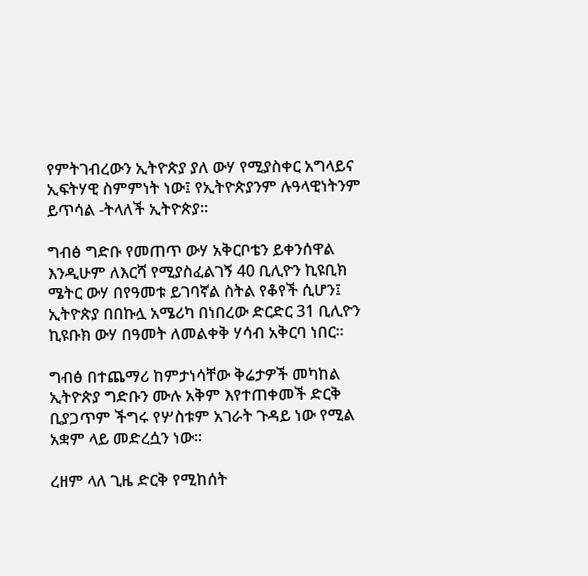የምትገብረውን ኢትዮጵያ ያለ ውሃ የሚያስቀር አግላይና ኢፍትሃዊ ስምምነት ነው፤ የኢትዮጵያንም ሉዓላዊነትንም ይጥሳል -ትላለች ኢትዮጵያ።

ግብፅ ግድቡ የመጠጥ ውሃ አቅርቦቴን ይቀንሰዋል እንዲሁም ለእርሻ የሚያስፈልገኝ 40 ቢሊዮን ኪዩቢክ ሜትር ውሃ በየዓመቱ ይገባኛል ስትል የቆየች ሲሆን፤ ኢትዮጵያ በበኩሏ አሜሪካ በነበረው ድርድር 31 ቢሊዮን ኪዩቡክ ውሃ በዓመት ለመልቀቅ ሃሳብ አቅርባ ነበር።

ግብፅ በተጨማሪ ከምታነሳቸው ቅሬታዎች መካከል ኢትዮጵያ ግድቡን ሙሉ አቅም እየተጠቀመች ድርቅ ቢያጋጥም ችግሩ የሦስቱም አገራት ጉዳይ ነው የሚል አቋም ላይ መድረሷን ነው።

ረዘም ላለ ጊዜ ድርቅ የሚከሰት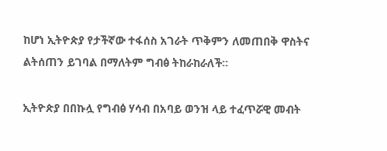ከሆነ ኢትዮጵያ የታችኛው ተፋሰስ አገራት ጥቅምን ለመጠበቅ ዋስትና ልትሰጠን ይገባል በማለትም ግብፅ ትከራከራለች።

ኢትዮጵያ በበኩሏ የግብፅ ሃሳብ በአባይ ወንዝ ላይ ተፈጥሯዊ መብት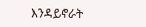እንዳይኖራት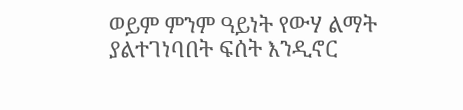ወይም ምንም ዓይነት የውሃ ልማት ያልተገነባበት ፍሰት እንዲኖር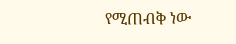የሚጠብቅ ነው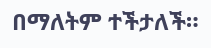በማለትም ተችታለች።